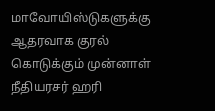மாவோயிஸ்டுகளுக்கு ஆதரவாக குரல் கொடுக்கும் முன்னாள் நீதியரசர் ஹரி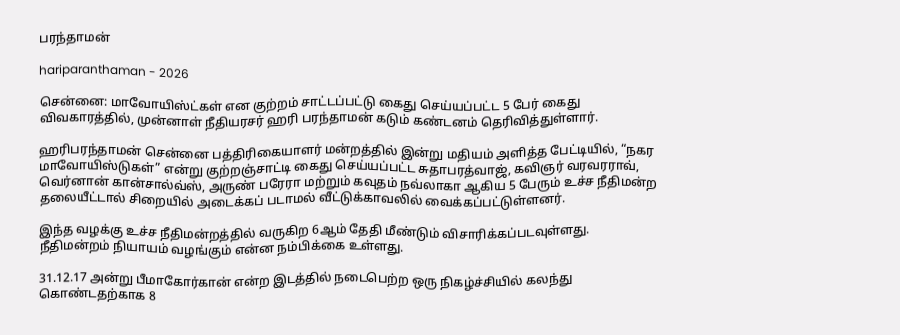பரந்தாமன்

hariparanthaman - 2026

சென்னை: மாவோயிஸ்ட்கள் என குற்றம் சாட்டப்பட்டு கைது செய்யப்பட்ட 5 பேர் கைது விவகாரத்தில், முன்னாள் நீதியரசர் ஹரி பரந்தாமன் கடும் கண்டனம் தெரிவித்துள்ளார்.

ஹரிபரந்தாமன் சென்னை பத்திரிகையாளர் மன்றத்தில் இன்று மதியம் அளித்த பேட்டியில், “நகர மாவோயிஸ்டுகள்” என்று குற்றஞ்சாட்டி கைது செய்யப்பட்ட சுதாபரத்வாஜ், கவிஞர் வரவரராவ், வெர்னான் கான்சால்வ்ஸ், அருண் பரேரா மற்றும் கவுதம் நவ்லாகா ஆகிய 5 பேரும் உச்ச நீதிமன்ற தலையீட்டால் சிறையில் அடைக்கப் படாமல் வீட்டுக்காவலில் வைக்கப்பட்டுள்ளனர்.

இந்த வழக்கு உச்ச நீதிமன்றத்தில் வருகிற 6ஆம் தேதி மீண்டும் விசாரிக்கப்படவுள்ளது. நீதிமன்றம் நியாயம் வழங்கும் என்ன நம்பிக்கை உள்ளது.

31.12.17 அன்று பீமாகோர்கான் என்ற இடத்தில் நடைபெற்ற ஒரு நிகழ்ச்சியில் கலந்து கொண்டதற்காக 8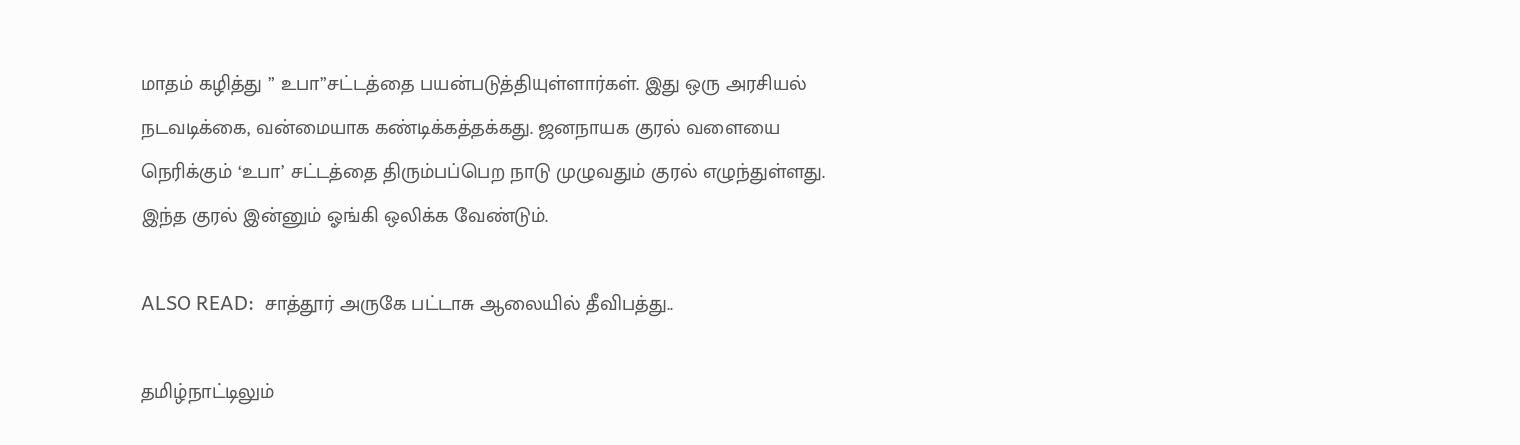மாதம் கழித்து ” உபா”சட்டத்தை பயன்படுத்தியுள்ளார்கள். இது ஒரு அரசியல் நடவடிக்கை, வன்மையாக கண்டிக்கத்தக்கது. ஜனநாயக குரல் வளையை நெரிக்கும் ‘உபா’ சட்டத்தை திரும்பப்பெற நாடு முழுவதும் குரல் எழுந்துள்ளது. இந்த குரல் இன்னும் ஓங்கி ஒலிக்க வேண்டும்.

ALSO READ:  சாத்தூர் அருகே பட்டாசு ஆலையில் தீவிபத்து..

தமிழ்நாட்டிலும்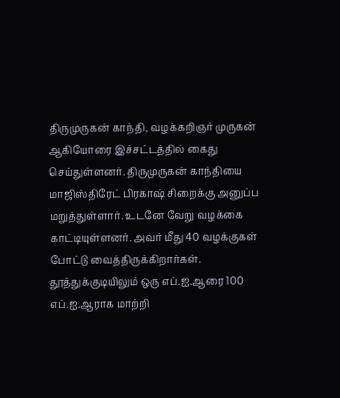திருமுருகன் காந்தி, வழக்கறிஞர் முருகன் ஆகியோரை இச்சட்டத்தில் கைது செய்துள்ளனர். திருமுருகன் காந்தியை மாஜிஸ்திரேட் பிரகாஷ் சிறைக்கு அனுப்ப மறுத்துள்ளார். உடனே வேறு வழக்கை காட்டியுள்ளனர். அவர் மீது 40 வழக்குகள் போட்டு வைத்திருக்கிறார்கள். தூத்துக்குடியிலும் ஒரு எப்.ஐ.ஆரை 100 எப்.ஐ.ஆராக மாற்றி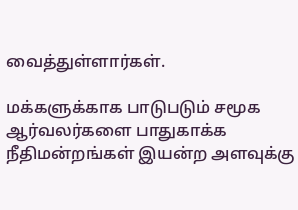வைத்துள்ளார்கள்.

மக்களுக்காக பாடுபடும் சமூக ஆர்வலர்களை பாதுகாக்க நீதிமன்றங்கள் இயன்ற அளவுக்கு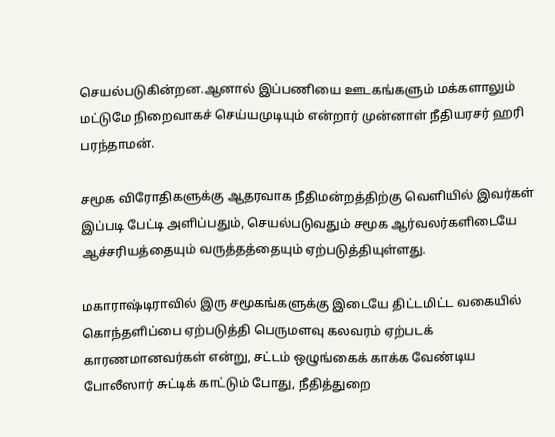செயல்படுகின்றன.ஆனால் இப்பணியை ஊடகங்களும் மக்களாலும் மட்டுமே நிறைவாகச் செய்யமுடியும் என்றார் முன்னாள் நீதியரசர் ஹரி பரந்தாமன்.

சமூக விரோதிகளுக்கு ஆதரவாக நீதிமன்றத்திற்கு வெளியில் இவர்கள் இப்படி பேட்டி அளிப்பதும், செயல்படுவதும் சமூக ஆர்வலர்களிடையே ஆச்சரியத்தையும் வருத்தத்தையும் ஏற்படுத்தியுள்ளது.

மகாராஷ்டிராவில் இரு சமூகங்களுக்கு இடையே திட்டமிட்ட வகையில் கொந்தளிப்பை ஏற்படுத்தி பெருமளவு கலவரம் ஏற்படக் காரணமானவர்கள் என்று, சட்டம் ஒழுங்கைக் காக்க வேண்டிய போலீஸார் சுட்டிக் காட்டும் போது, நீதித்துறை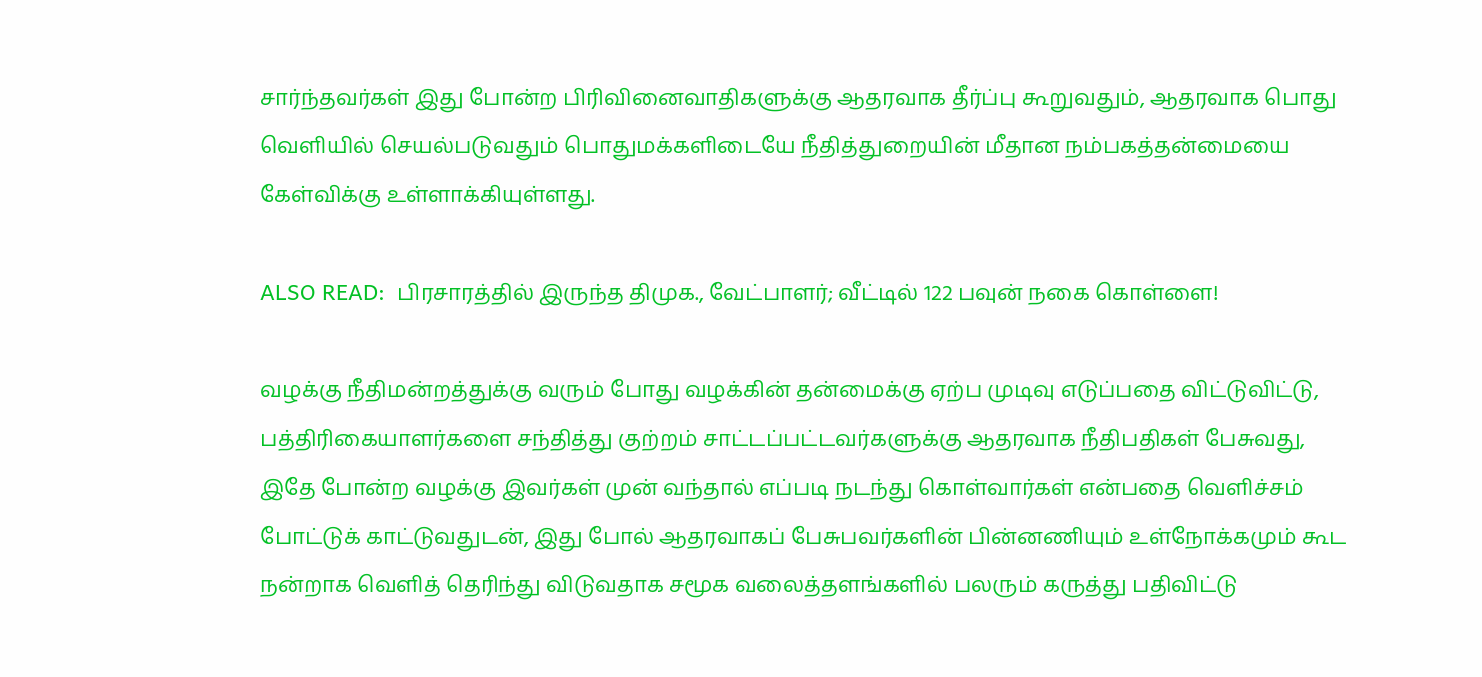சார்ந்தவர்கள் இது போன்ற பிரிவினைவாதிகளுக்கு ஆதரவாக தீர்ப்பு கூறுவதும், ஆதரவாக பொது வெளியில் செயல்படுவதும் பொதுமக்களிடையே நீதித்துறையின் மீதான நம்பகத்தன்மையை கேள்விக்கு உள்ளாக்கியுள்ளது.

ALSO READ:  பிரசாரத்தில் இருந்த திமுக., வேட்பாளர்; வீட்டில் 122 பவுன் நகை கொள்ளை!

வழக்கு நீதிமன்றத்துக்கு வரும் போது வழக்கின் தன்மைக்கு ஏற்ப முடிவு எடுப்பதை விட்டுவிட்டு, பத்திரிகையாளர்களை சந்தித்து குற்றம் சாட்டப்பட்டவர்களுக்கு ஆதரவாக நீதிபதிகள் பேசுவது, இதே போன்ற வழக்கு இவர்கள் முன் வந்தால் எப்படி நடந்து கொள்வார்கள் என்பதை வெளிச்சம் போட்டுக் காட்டுவதுடன், இது போல் ஆதரவாகப் பேசுபவர்களின் பின்னணியும் உள்நோக்கமும் கூட நன்றாக வெளித் தெரிந்து விடுவதாக சமூக வலைத்தளங்களில் பலரும் கருத்து பதிவிட்டு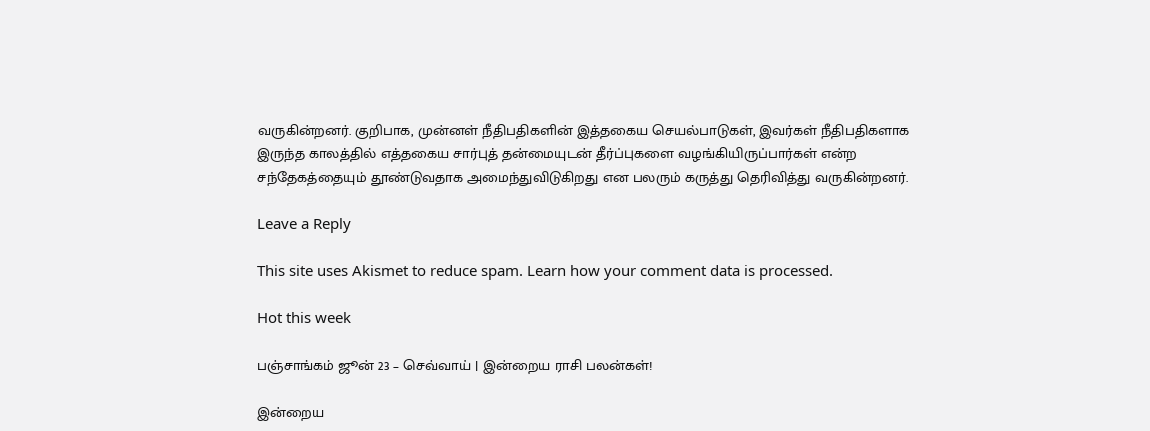வருகின்றனர். குறிபாக, முன்னள் நீதிபதிகளின் இத்தகைய செயல்பாடுகள், இவர்கள் நீதிபதிகளாக இருந்த காலத்தில் எத்தகைய சார்புத் தன்மையுடன் தீர்ப்புகளை வழங்கியிருப்பார்கள் என்ற சந்தேகத்தையும் தூண்டுவதாக அமைந்துவிடுகிறது என பலரும் கருத்து தெரிவித்து வருகின்றனர்.

Leave a Reply

This site uses Akismet to reduce spam. Learn how your comment data is processed.

Hot this week

பஞ்சாங்கம் ஜூன் 23 – செவ்வாய் | இன்றைய ராசி பலன்கள்!

இன்றைய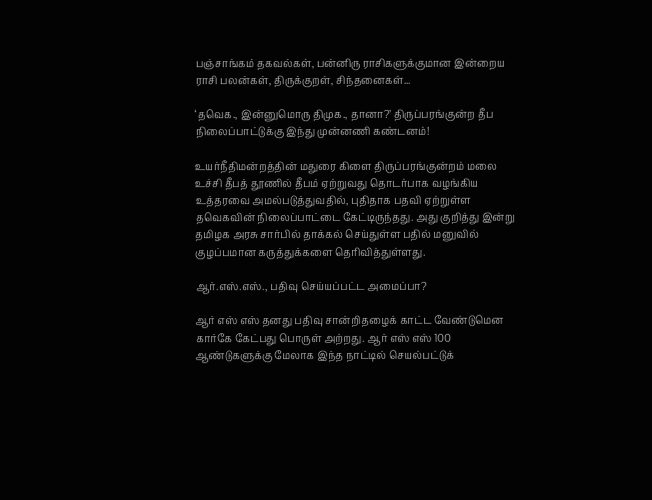பஞ்சாங்கம் தகவல்கள், பன்னிரு ராசிகளுக்குமான இன்றைய ராசி பலன்கள், திருக்குறள், சிந்தனைகள்...

‘தவெக., இன்னுமொரு திமுக., தானா?’ திருப்பரங்குன்ற தீப நிலைப்பாட்டுக்கு இந்து முன்னணி கண்டனம்!

உயர்நீதிமன்றத்தின் மதுரை கிளை திருப்பரங்குன்றம் மலை உச்சி தீபத் தூணில் தீபம் ஏற்றுவது தொடர்பாக வழங்கிய உத்தரவை அமல்படுத்துவதில், புதிதாக பதவி ஏற்றுள்ள தவெகவின் நிலைப்பாட்டை கேட்டிருந்தது. அது குறித்து இன்று தமிழக அரசு சார்பில் தாக்கல் செய்துள்ள பதில் மனுவில் குழப்பமான கருத்துக்களை தெரிவித்துள்ளது.

ஆர்.எஸ்.எஸ்., பதிவு செய்யப்பட்ட அமைப்பா?

ஆர் எஸ் எஸ் தனது பதிவு சான்றிதழைக் காட்ட வேண்டுமென கார்கே கேட்பது பொருள் அற்றது. ஆர் எஸ் எஸ் 100 ஆண்டுகளுக்கு மேலாக இந்த நாட்டில் செயல்பட்டுக்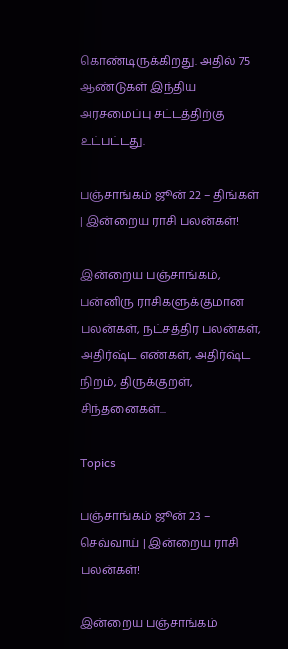கொண்டிருக்கிறது. அதில் 75 ஆண்டுகள் இந்திய அரசமைப்பு சட்டத்திற்கு உட்பட்டது.

பஞ்சாங்கம் ஜூன் 22 – திங்கள் | இன்றைய ராசி பலன்கள்!

இன்றைய பஞ்சாங்கம், பன்னிரு ராசிகளுக்குமான பலன்கள், நட்சத்திர பலன்கள், அதிர்ஷ்ட எண்கள், அதிர்ஷ்ட நிறம், திருக்குறள், சிந்தனைகள்...

Topics

பஞ்சாங்கம் ஜூன் 23 – செவ்வாய் | இன்றைய ராசி பலன்கள்!

இன்றைய பஞ்சாங்கம்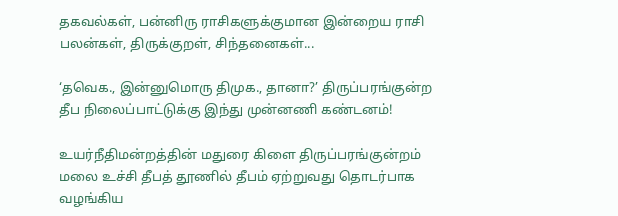தகவல்கள், பன்னிரு ராசிகளுக்குமான இன்றைய ராசி பலன்கள், திருக்குறள், சிந்தனைகள்...

‘தவெக., இன்னுமொரு திமுக., தானா?’ திருப்பரங்குன்ற தீப நிலைப்பாட்டுக்கு இந்து முன்னணி கண்டனம்!

உயர்நீதிமன்றத்தின் மதுரை கிளை திருப்பரங்குன்றம் மலை உச்சி தீபத் தூணில் தீபம் ஏற்றுவது தொடர்பாக வழங்கிய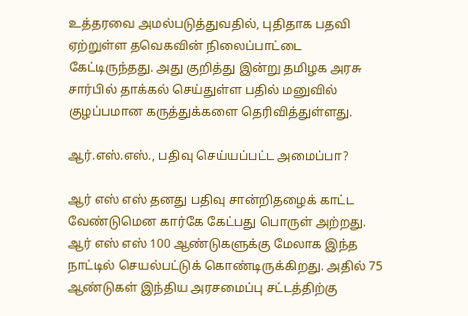உத்தரவை அமல்படுத்துவதில், புதிதாக பதவி ஏற்றுள்ள தவெகவின் நிலைப்பாட்டை கேட்டிருந்தது. அது குறித்து இன்று தமிழக அரசு சார்பில் தாக்கல் செய்துள்ள பதில் மனுவில் குழப்பமான கருத்துக்களை தெரிவித்துள்ளது.

ஆர்.எஸ்.எஸ்., பதிவு செய்யப்பட்ட அமைப்பா?

ஆர் எஸ் எஸ் தனது பதிவு சான்றிதழைக் காட்ட வேண்டுமென கார்கே கேட்பது பொருள் அற்றது. ஆர் எஸ் எஸ் 100 ஆண்டுகளுக்கு மேலாக இந்த நாட்டில் செயல்பட்டுக் கொண்டிருக்கிறது. அதில் 75 ஆண்டுகள் இந்திய அரசமைப்பு சட்டத்திற்கு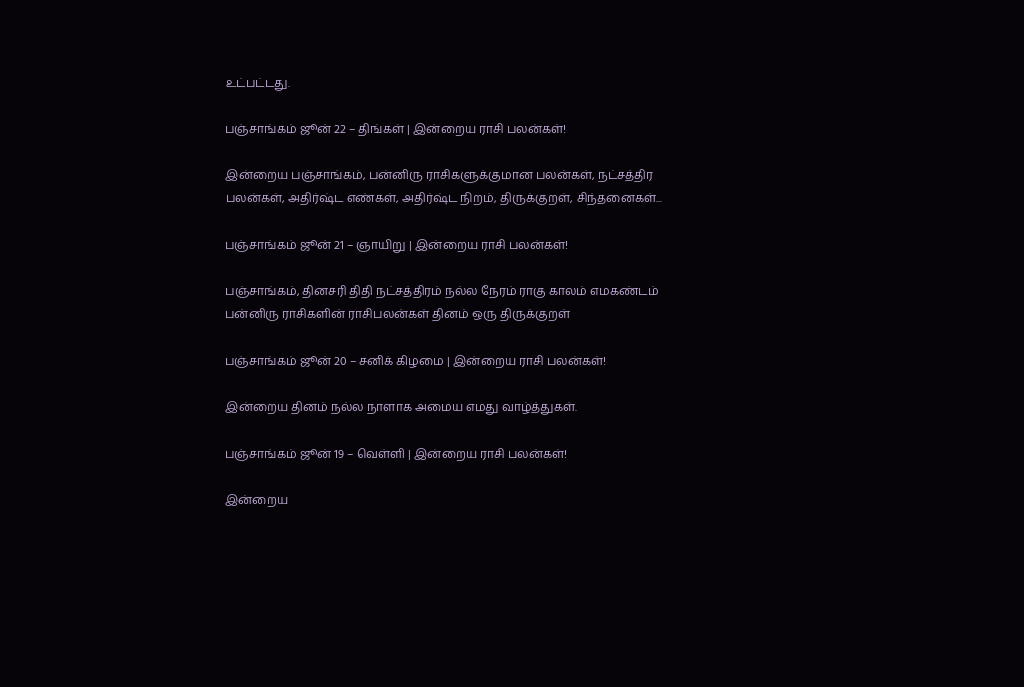உட்பட்டது.

பஞ்சாங்கம் ஜூன் 22 – திங்கள் | இன்றைய ராசி பலன்கள்!

இன்றைய பஞ்சாங்கம், பன்னிரு ராசிகளுக்குமான பலன்கள், நட்சத்திர பலன்கள், அதிர்ஷ்ட எண்கள், அதிர்ஷ்ட நிறம், திருக்குறள், சிந்தனைகள்...

பஞ்சாங்கம் ஜூன் 21 – ஞாயிறு | இன்றைய ராசி பலன்கள்!

பஞ்சாங்கம், தினசரி திதி நட்சத்திரம் நல்ல நேரம் ராகு காலம் எமகண்டம் பன்னிரு ராசிகளின் ராசிபலன்கள் தினம் ஒரு திருக்குறள்

பஞ்சாங்கம் ஜூன் 20 – சனிக் கிழமை | இன்றைய ராசி பலன்கள்!

இன்றைய தினம் நல்ல நாளாக அமைய எமது வாழ்த்துகள்.

பஞ்சாங்கம் ஜூன் 19 – வெள்ளி | இன்றைய ராசி பலன்கள்!

இன்றைய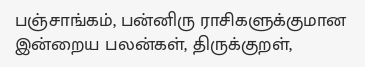பஞ்சாங்கம், பன்னிரு ராசிகளுக்குமான இன்றைய பலன்கள், திருக்குறள்,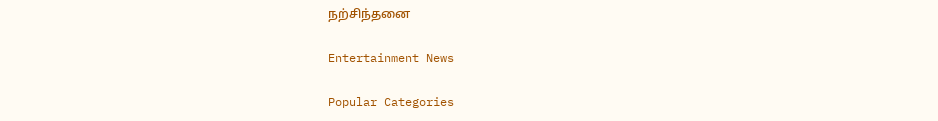நற்சிந்தனை

Entertainment News

Popular Categories